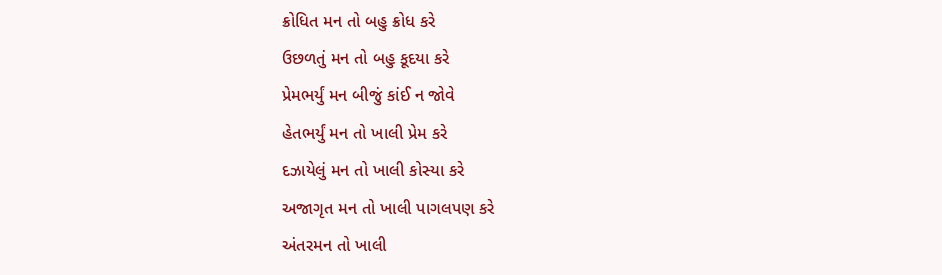ક્રોધિત મન તો બહુ ક્રોધ કરે
ઉછળતું મન તો બહુ કૂદયા કરે
પ્રેમભર્યું મન બીજું કાંઈ ન જોવે
હેતભર્યું મન તો ખાલી પ્રેમ કરે
દઝાયેલું મન તો ખાલી કોસ્યા કરે
અજાગૃત મન તો ખાલી પાગલપણ કરે
અંતરમન તો ખાલી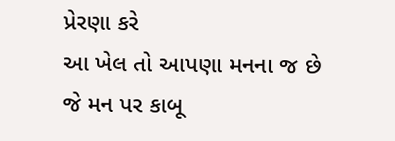પ્રેરણા કરે
આ ખેલ તો આપણા મનના જ છે
જે મન પર કાબૂ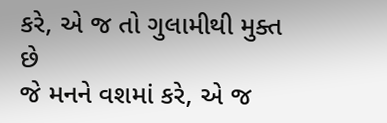કરે, એ જ તો ગુલામીથી મુક્ત છે
જે મનને વશમાં કરે, એ જ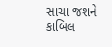સાચા જશને કાબિલ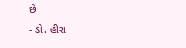છે
- ડો. હીરા